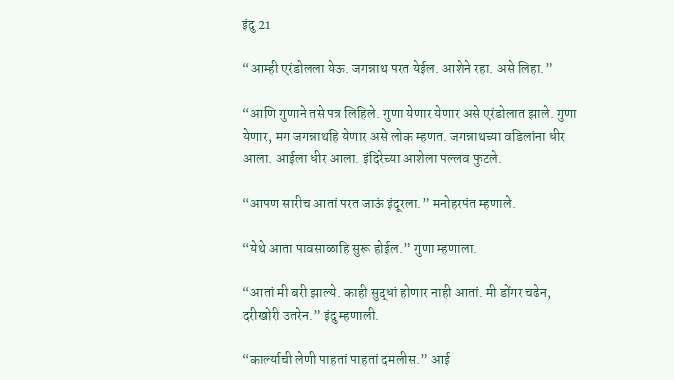इंदु 21

“आम्ही एरंडोलला येऊ. जगन्नाथ परत येईल. आशेने रहा. असे लिहा.”

“आणि गुणाने तसे पत्र लिहिले. गुणा येणार येणार असे एरंडोलात झाले. गुणा येणार, मग जगन्नाथहि येणार असे लोक म्हणत. जगन्नाथच्या वडिलांना धीर आला. आईला धीर आला. इंदिरेच्या आशेला पल्लव फुटले.

“आपण सारीच आतां परत जाऊं इंदूरला.” मनोहरपंत म्हणाले.

“येथे आता पावसाळाहि सुरू होईल.” गुणा म्हणाला.

“आतां मी बरी झाल्ये. काही सुद्धां होणार नाही आतां. मी डोंगर चढेन, दरीखोरी उतरेन.” इंदु म्हणाली.

“कार्ल्याची लेणी पाहतां पाहतां दमलीस.” आई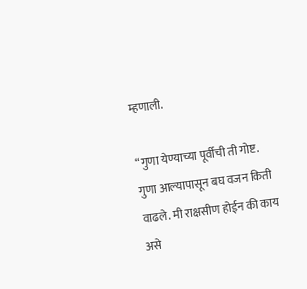म्हणाली.

“गुणा येण्याच्या पूर्वीची ती गोष्ट. गुणा आल्यापासून बघ वजन किती वाढले. मी राक्षसीण होईन की काय असे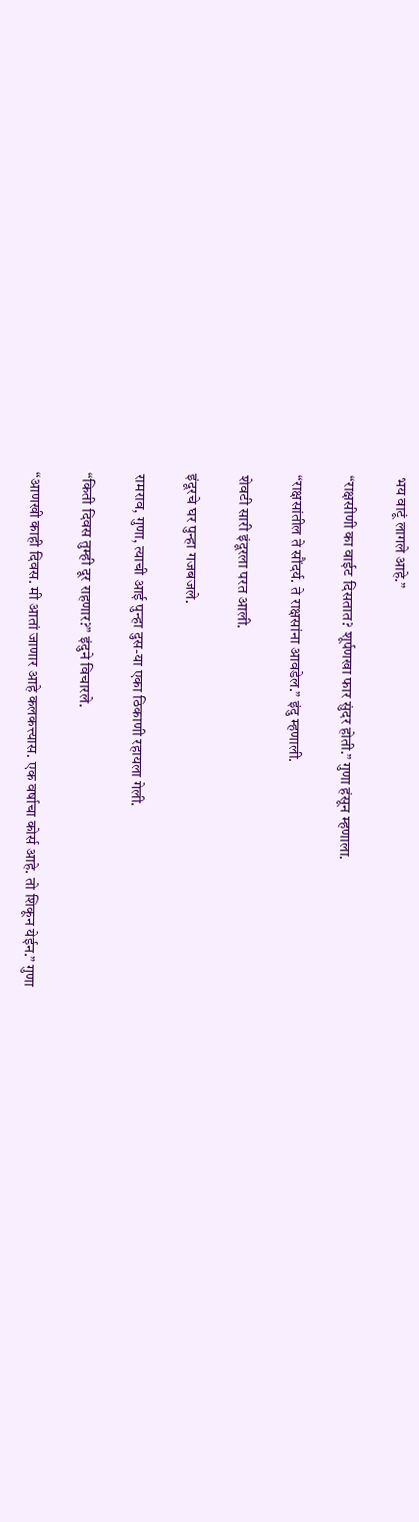भय वाटूं लागले आहे.”

“राक्षसीणी का वाईट दिसतात? शूर्पणखा फार सुंदर होती.” गुणा हंसून म्हणाला.

“राक्षसांतील ते सौंदर्य. ते राक्षसांना आवडेल.” इंदु म्हणाली.

शेवटी सारी इंदूरला परत आली.

इंदूरचे घर पुन्हा गजबजले.

रामराव, गुणा, त्याची आई पुन्हा दुस-या एका ठिकाणी रहायला गेली.

“किती दिवस तुम्ही दूर राहणार?” इंदुने विचारले.

“आणखी काही दिवस. मी आतां जाणार आहे कलकत्त्यास. एक वर्षाचा कोर्स आहे. तो शिकून येईन.” गुणा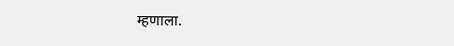म्हणाला.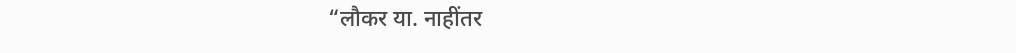“लौकर या. नाहींतर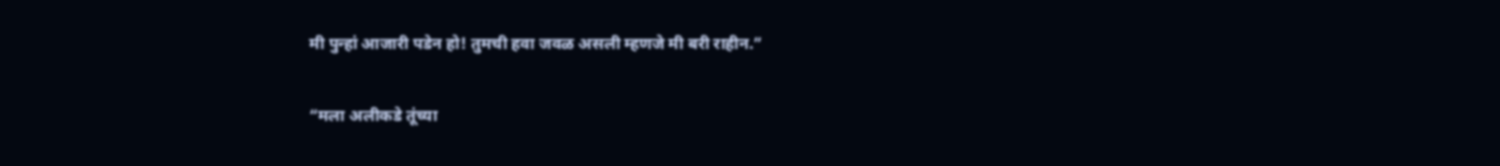मी पुन्हां आजारी पडेन हो! तुमची हवा जवळ असली म्हणजे मी बरी राहीन.”

“मला अलीकडे तूंच्या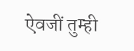ऐवजीं तुम्ही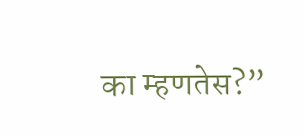का म्हणतेस?”